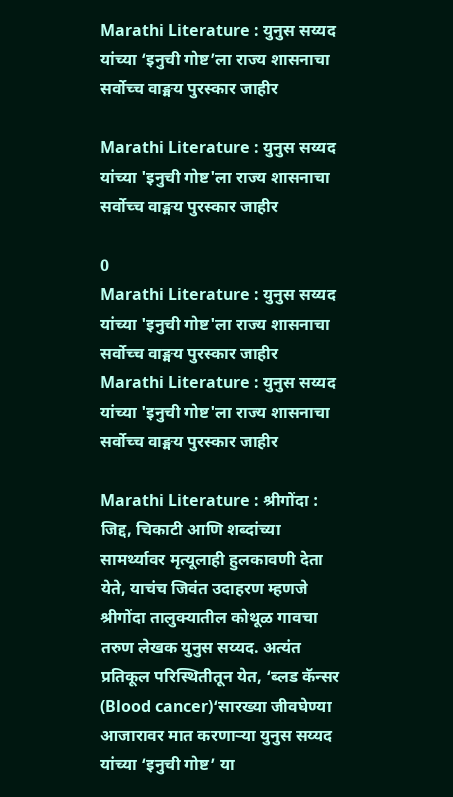Marathi Literature : युनुस सय्यद यांच्या ‘इनुची गोष्ट’ला राज्य शासनाचा सर्वोच्च वाङ्मय पुरस्कार जाहीर

Marathi Literature : युनुस सय्यद यांच्या 'इनुची गोष्ट'ला राज्य शासनाचा सर्वोच्च वाङ्मय पुरस्कार जाहीर

0
Marathi Literature : युनुस सय्यद यांच्या 'इनुची गोष्ट'ला राज्य शासनाचा सर्वोच्च वाङ्मय पुरस्कार जाहीर
Marathi Literature : युनुस सय्यद यांच्या 'इनुची गोष्ट'ला राज्य शासनाचा सर्वोच्च वाङ्मय पुरस्कार जाहीर

Marathi Literature : श्रीगोंदा : जिद्द, चिकाटी आणि शब्दांच्या सामर्थ्यावर मृत्यूलाही हुलकावणी देता येते, याचंच जिवंत उदाहरण म्हणजे श्रीगोंदा तालुक्यातील कोथूळ गावचा तरुण लेखक युनुस सय्यद. अत्यंत प्रतिकूल परिस्थितीतून येत, ‘ब्लड कॅन्सर (Blood cancer)‘सारख्या जीवघेण्या आजारावर मात करणाऱ्या युनुस सय्यद यांच्या ‘इनुची गोष्ट’ या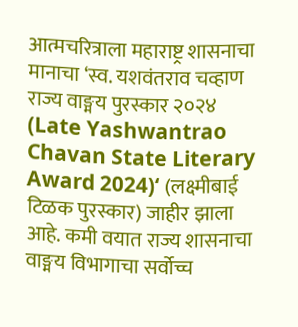आत्मचरित्राला महाराष्ट्र शासनाचा मानाचा ‘स्व. यशवंतराव चव्हाण राज्य वाङ्मय पुरस्कार २०२४ (Late Yashwantrao Chavan State Literary Award 2024)‘ (लक्ष्मीबाई टिळक पुरस्कार) जाहीर झाला आहे. कमी वयात राज्य शासनाचा वाङ्मय विभागाचा सर्वोच्च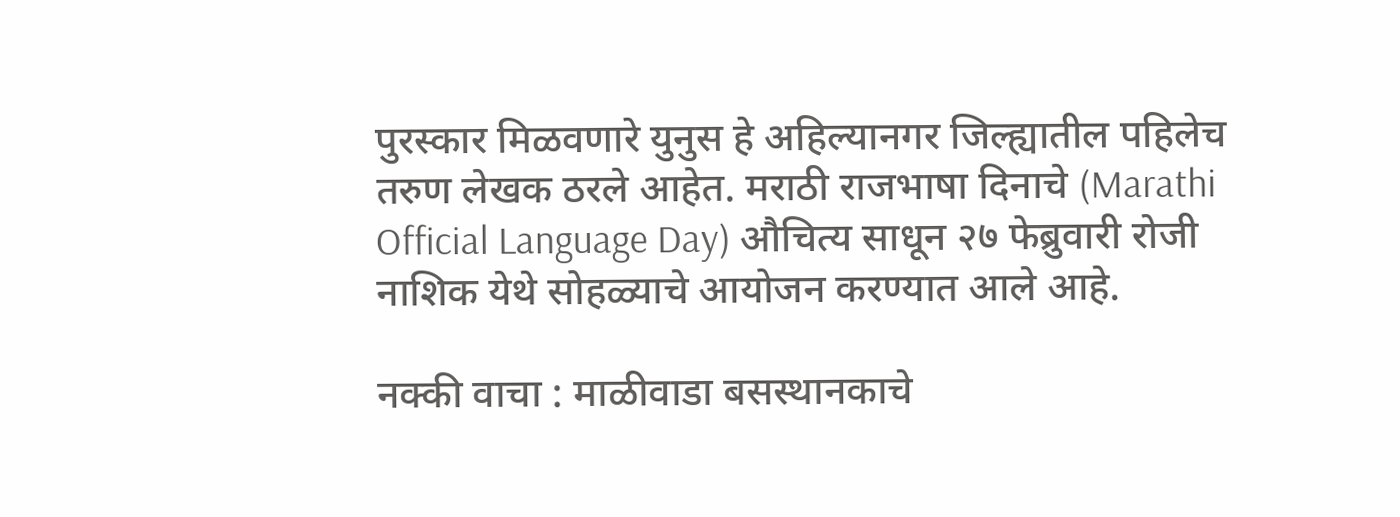पुरस्कार मिळवणारे युनुस हे अहिल्यानगर जिल्ह्यातील पहिलेच तरुण लेखक ठरले आहेत. मराठी राजभाषा दिनाचे (Marathi Official Language Day) औचित्य साधून २७ फेब्रुवारी रोजी नाशिक येथे सोहळ्याचे आयोजन करण्यात आले आहे.

नक्की वाचा : माळीवाडा बसस्थानकाचे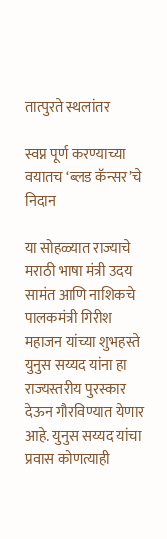तात्पुरते स्थलांतर

स्वप्न पूर्ण करण्याच्या वयातच ‘ब्लड कॅन्सर’चे निदान

या सोहळ्यात राज्याचे मराठी भाषा मंत्री उदय सामंत आणि नाशिकचे पालकमंत्री गिरीश महाजन यांच्या शुभहस्ते युनुस सय्यद यांना हा राज्यस्तरीय पुरस्कार देऊन गौरविण्यात येणार आहे. युनुस सय्यद यांचा प्रवास कोणत्याही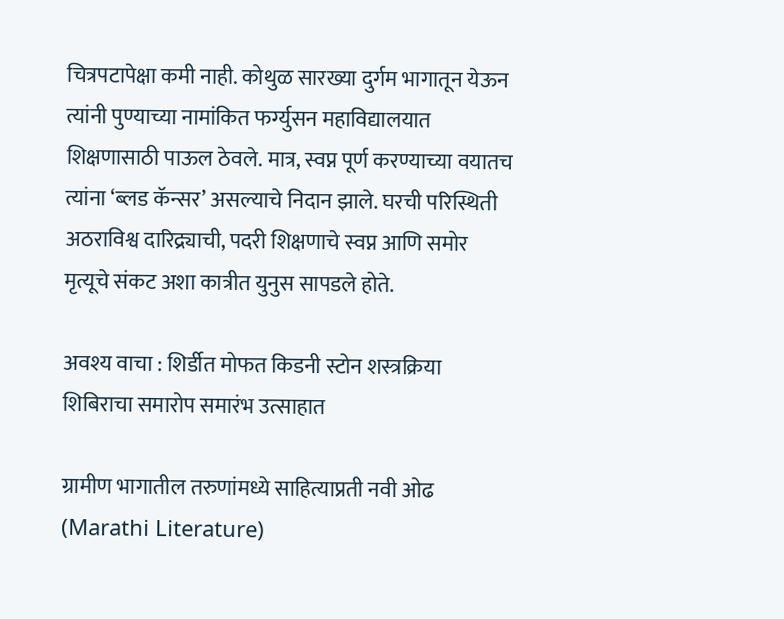चित्रपटापेक्षा कमी नाही. कोथुळ सारख्या दुर्गम भागातून येऊन त्यांनी पुण्याच्या नामांकित फर्ग्युसन महाविद्यालयात शिक्षणासाठी पाऊल ठेवले. मात्र, स्वप्न पूर्ण करण्याच्या वयातच त्यांना ‘ब्लड कॅन्सर’ असल्याचे निदान झाले. घरची परिस्थिती अठराविश्व दारिद्र्याची, पदरी शिक्षणाचे स्वप्न आणि समोर मृत्यूचे संकट अशा कात्रीत युनुस सापडले होते.

अवश्य वाचा : शिर्डीत मोफत किडनी स्टोन शस्त्रक्रिया शिबिराचा समारोप समारंभ उत्साहात

ग्रामीण भागातील तरुणांमध्ये साहित्याप्रती नवी ओढ (Marathi Literature)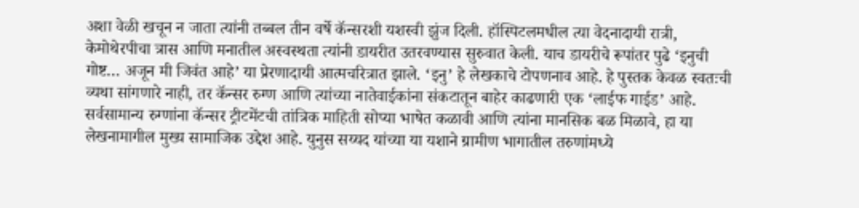अशा वेळी खचून न जाता त्यांनी तब्बल तीन वर्षे कॅन्सरशी यशस्वी झुंज दिली. हॉस्पिटलमधील त्या वेदनादायी रात्री, केमोथेरपीचा त्रास आणि मनातील अस्वस्थता त्यांनी डायरीत उतरवण्यास सुरुवात केली. याच डायरीचे रूपांतर पुढे ‘इनुची गोष्ट… अजून मी जिवंत आहे’ या प्रेरणादायी आत्मचरित्रात झाले. ‘इनु’ हे लेखकाचे टोपणनाव आहे. हे पुस्तक केवळ स्वतःची व्यथा सांगणारे नाही, तर कॅन्सर रुग्ण आणि त्यांच्या नातेवाईकांना संकटातून बाहेर काढणारी एक ‘लाईफ गाईड’ आहे. सर्वसामान्य रुग्णांना कॅन्सर ट्रीटमेंटची तांत्रिक माहिती सोप्या भाषेत कळावी आणि त्यांना मानसिक बळ मिळावे, हा या लेखनामागील मुख्य सामाजिक उद्देश आहे. युनुस सय्यद यांच्या या यशाने ग्रामीण भागातील तरुणांमध्ये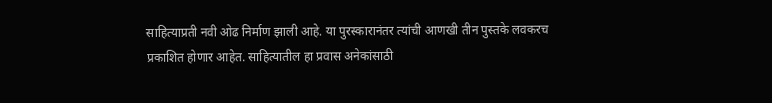साहित्याप्रती नवी ओढ निर्माण झाली आहे. या पुरस्कारानंतर त्यांची आणखी तीन पुस्तके लवकरच प्रकाशित होणार आहेत. साहित्यातील हा प्रवास अनेकांसाठी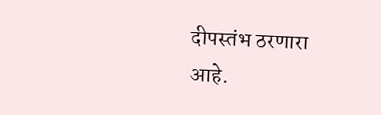दीपस्तंभ ठरणारा आहे.